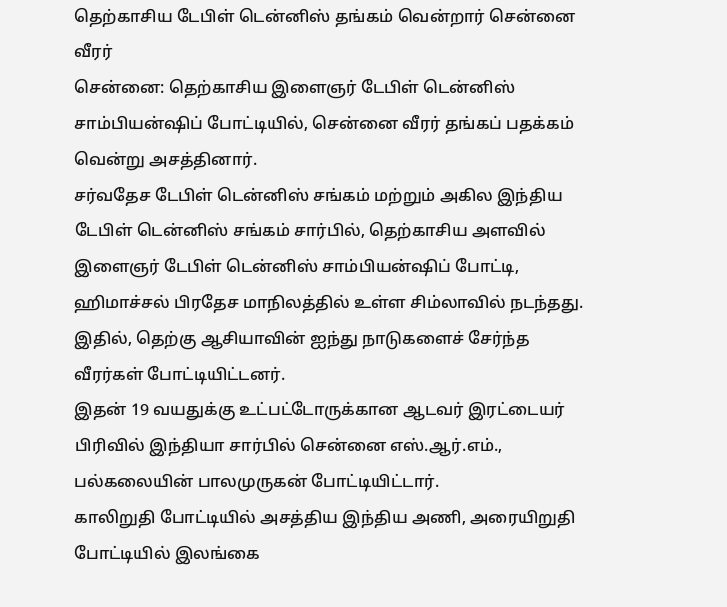தெற்காசிய டேபிள் டென்னிஸ் தங்கம் வென்றார் சென்னை வீரர்
சென்னை: தெற்காசிய இளைஞர் டேபிள் டென்னிஸ் சாம்பியன்ஷிப் போட்டியில், சென்னை வீரர் தங்கப் பதக்கம் வென்று அசத்தினார்.
சர்வதேச டேபிள் டென்னிஸ் சங்கம் மற்றும் அகில இந்திய டேபிள் டென்னிஸ் சங்கம் சார்பில், தெற்காசிய அளவில் இளைஞர் டேபிள் டென்னிஸ் சாம்பியன்ஷிப் போட்டி, ஹிமாச்சல் பிரதேச மாநிலத்தில் உள்ள சிம்லாவில் நடந்தது.
இதில், தெற்கு ஆசியாவின் ஐந்து நாடுகளைச் சேர்ந்த வீரர்கள் போட்டியிட்டனர்.
இதன் 19 வயதுக்கு உட்பட்டோருக்கான ஆடவர் இரட்டையர் பிரிவில் இந்தியா சார்பில் சென்னை எஸ்.ஆர்.எம்., பல்கலையின் பாலமுருகன் போட்டியிட்டார்.
காலிறுதி போட்டியில் அசத்திய இந்திய அணி, அரையிறுதி போட்டியில் இலங்கை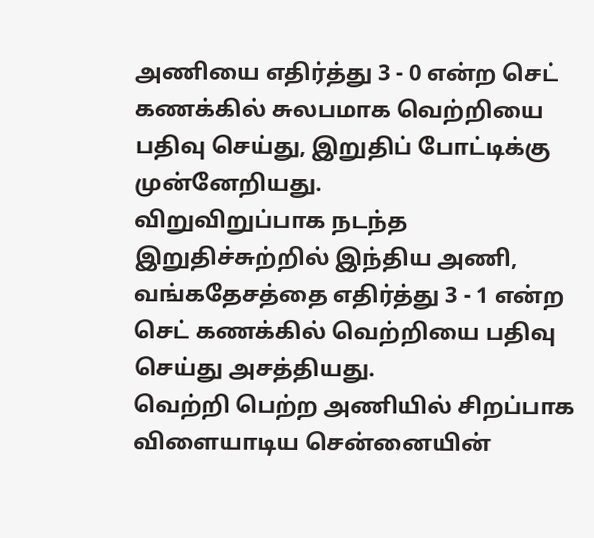அணியை எதிர்த்து 3 - 0 என்ற செட் கணக்கில் சுலபமாக வெற்றியை பதிவு செய்து, இறுதிப் போட்டிக்கு முன்னேறியது.
விறுவிறுப்பாக நடந்த இறுதிச்சுற்றில் இந்திய அணி, வங்கதேசத்தை எதிர்த்து 3 - 1 என்ற செட் கணக்கில் வெற்றியை பதிவு செய்து அசத்தியது.
வெற்றி பெற்ற அணியில் சிறப்பாக விளையாடிய சென்னையின்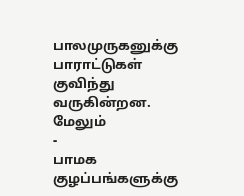பாலமுருகனுக்கு பாராட்டுகள் குவிந்து வருகின்றன.
மேலும்
-
பாமக குழப்பங்களுக்கு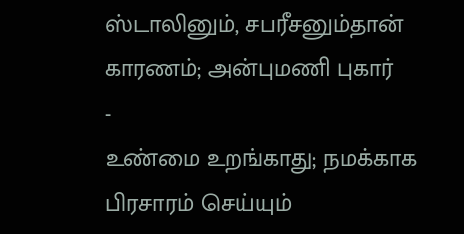ஸ்டாலினும், சபரீசனும்தான் காரணம்; அன்புமணி புகார்
-
உண்மை உறங்காது; நமக்காக பிரசாரம் செய்யும்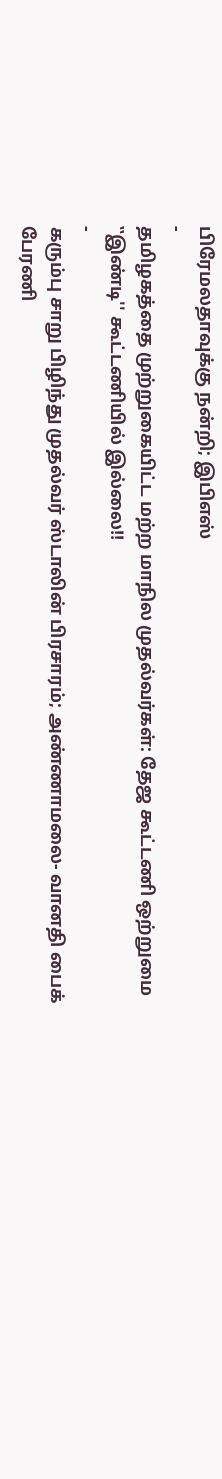பிரேமலதாவுக்கு நன்றி; இபிஎஸ்
-
தமிழகத்தை முற்றுகையிட்ட மற்ற மாநில முதல்வர்கள்: தேஜ கூட்டணி ஒற்றுமை ‛‛இண்டி'' கூட்டணியில் இல்லை!!
-
கரும்பு சாறு பிழிந்து முதல்வர் ஸ்டாலின் பிரசாரம்; அண்ணாமலை- வானதி பைக் பேரணி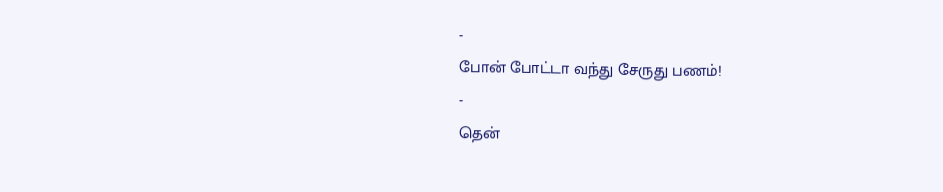-
போன் போட்டா வந்து சேருது பணம்!
-
தென்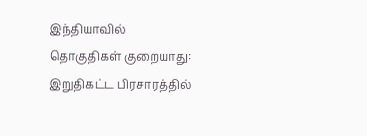இந்தியாவில் தொகுதிகள் குறையாது: இறுதிகட்ட பிரசாரத்தில்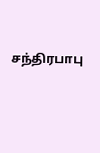சந்திரபாபு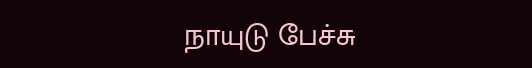நாயுடு பேச்சு